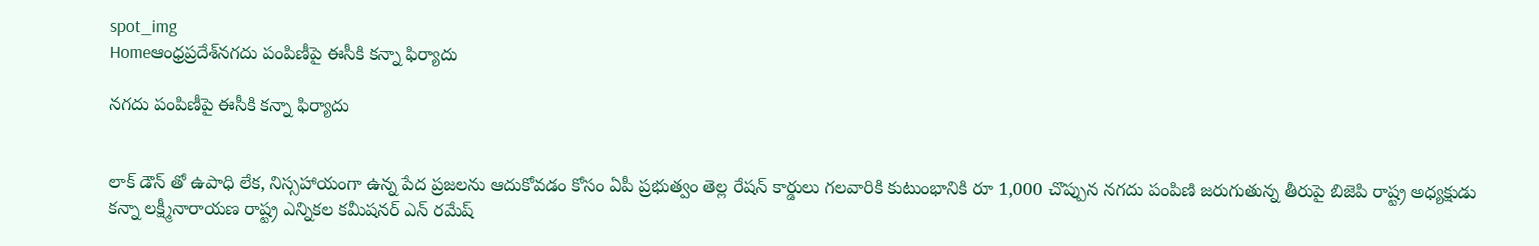spot_img
Homeఆంధ్రప్రదేశ్‌నగదు పంపిణీపై ఈసీకి కన్నా ఫిర్యాదు

నగదు పంపిణీపై ఈసీకి కన్నా ఫిర్యాదు


లాక్ డౌన్ తో ఉపాధి లేక, నిస్సహాయంగా ఉన్న పేద ప్రజలను ఆదుకోవడం కోసం ఏపీ ప్రభుత్వం తెల్ల రేషన్ కార్డులు గలవారికి కుటుంభానికి రూ 1,000 చొప్పున నగదు పంపిణి జరుగుతున్న తీరుపై బిజెపి రాష్ట్ర అధ్యక్షుడు కన్నా లక్ష్మీనారాయణ రాష్ట్ర ఎన్నికల కమీషనర్ ఎన్ రమేష్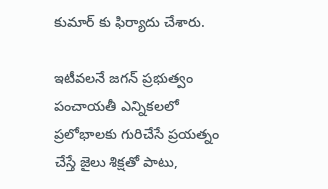కుమార్ కు ఫిర్యాదు చేశారు.

ఇటీవలనే జగన్ ప్రభుత్వం పంచాయతీ ఎన్నికలలో ప్రలోభాలకు గురిచేసే ప్రయత్నం చేస్తే జైలు శిక్షతో పాటు,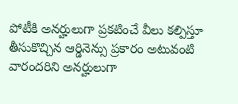పోటీకి అనర్హులుగా ప్రకటించే వీలు కల్పిస్తూ తీసుకొచ్చిన ఆర్డినెన్సు ప్రకారం అటువంటి వారందరిని అనర్హులుగా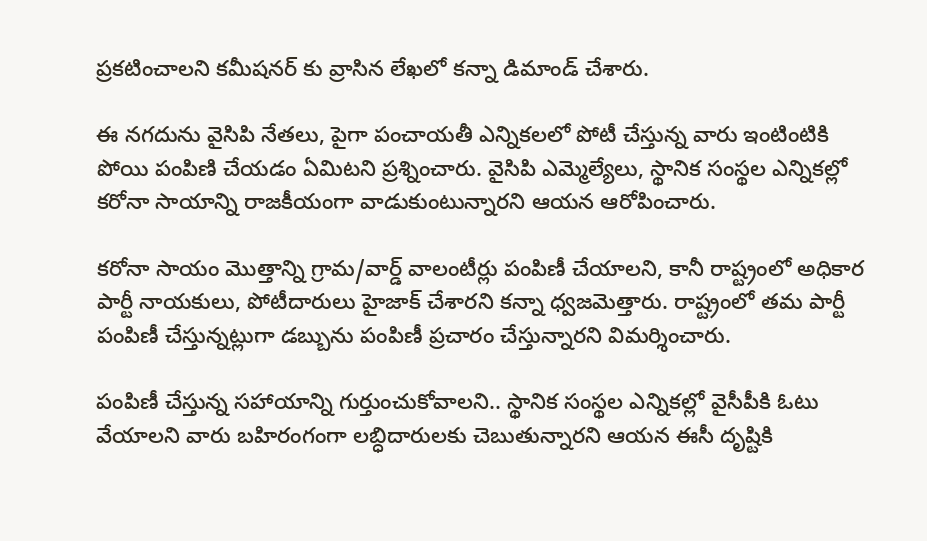ప్రకటించాలని కమీషనర్ కు వ్రాసిన లేఖలో కన్నా డిమాండ్ చేశారు.

ఈ నగదును వైసిపి నేతలు, పైగా పంచాయతీ ఎన్నికలలో పోటీ చేస్తున్న వారు ఇంటింటికి పోయి పంపిణి చేయడం ఏమిటని ప్రశ్నించారు. వైసిపి ఎమ్మెల్యేలు, స్థానిక సంస్థల ఎన్నికల్లో కరోనా సాయాన్ని రాజకీయంగా వాడుకుంటున్నారని ఆయన ఆరోపించారు.

కరోనా సాయం మొత్తాన్ని గ్రామ/వార్డ్ వాలంటీర్లు పంపిణీ చేయాలని, కానీ రాష్ట్రంలో అధికార పార్టీ నాయకులు, పోటీదారులు హైజాక్ చేశారని కన్నా ధ్వజమెత్తారు. రాష్ట్రంలో తమ పార్టీ పంపిణీ చేస్తున్నట్లుగా డబ్బును పంపిణీ ప్రచారం చేస్తున్నారని విమర్శించారు.

పంపిణీ చేస్తున్న సహాయాన్ని గుర్తుంచుకోవాలని.. స్థానిక సంస్థల ఎన్నికల్లో వైసీపీకి ఓటు వేయాలని వారు బహిరంగంగా లబ్ధిదారులకు చెబుతున్నారని ఆయన ఈసీ దృష్టికి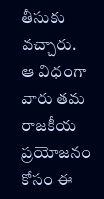తీసుకు వచ్చారు. ఆ విధంగా వారు తమ రాజకీయ ప్రయోజనం కోసం ఈ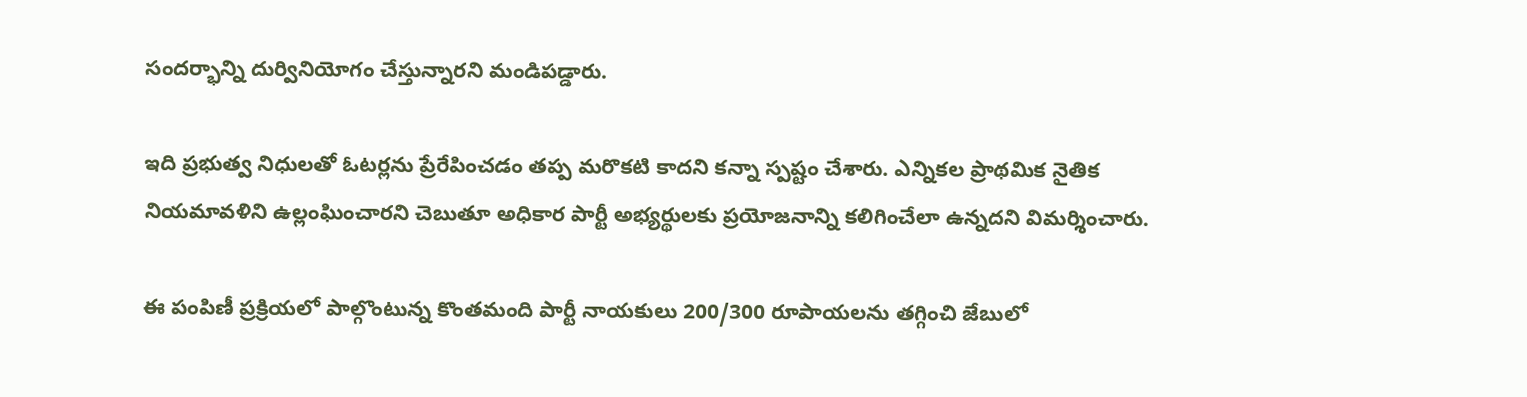సందర్భాన్ని దుర్వినియోగం చేస్తున్నారని మండిపడ్డారు.

ఇది ప్రభుత్వ నిధులతో ఓటర్లను ప్రేరేపించడం తప్ప మరొకటి కాదని కన్నా స్పష్టం చేశారు. ఎన్నికల ప్రాథమిక నైతిక నియమావళిని ఉల్లంఘించారని చెబుతూ అధికార పార్టీ అభ్యర్థులకు ప్రయోజనాన్ని కలిగించేలా ఉన్నదని విమర్శించారు.

ఈ పంపిణీ ప్రక్రియలో పాల్గొంటున్న కొంతమంది పార్టీ నాయకులు 200/300 రూపాయలను తగ్గించి జేబులో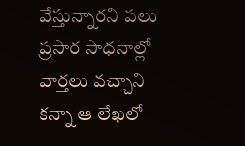వేస్తున్నారని పలు ప్రసార సాధనాల్లో వార్తలు వచ్చాని కన్నా ఆ లేఖలో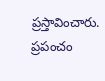ప్రస్తావించారు. ప్రపంచం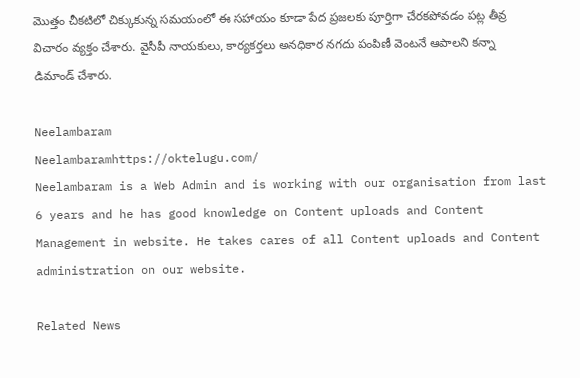మొత్తం చీకటిలో చిక్కుకున్న సమయంలో ఈ సహాయం కూడా పేద ప్రజలకు పూర్తిగా చేరకపోవడం పట్ల తీవ్ర విచారం వ్యక్తం చేశారు. వైసీపీ నాయకులు, కార్యకర్తలు అనధికార నగదు పంపిణీ వెంటనే ఆపాలని కన్నా డిమాండ్ చేశారు.

Neelambaram
Neelambaramhttps://oktelugu.com/
Neelambaram is a Web Admin and is working with our organisation from last 6 years and he has good knowledge on Content uploads and Content Management in website. He takes cares of all Content uploads and Content administration on our website.

Related News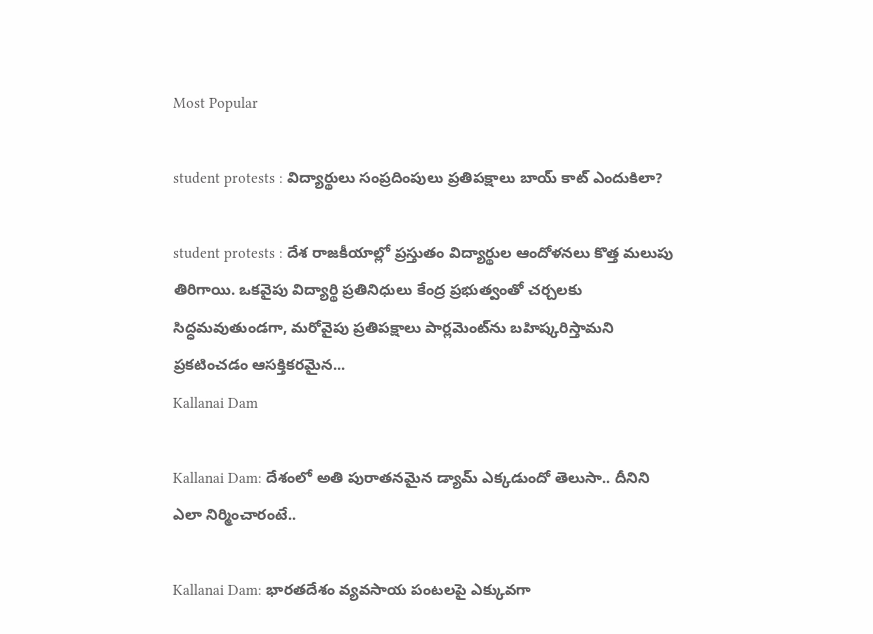Most Popular

student protests : విద్యార్థులు సంప్రదింపులు ప్రతిపక్షాలు బాయ్ కాట్ ఎందుకిలా?

student protests : దేశ రాజకీయాల్లో ప్రస్తుతం విద్యార్థుల ఆందోళనలు కొత్త మలుపు తిరిగాయి. ఒకవైపు విద్యార్థి ప్రతినిధులు కేంద్ర ప్రభుత్వంతో చర్చలకు సిద్ధమవుతుండగా, మరోవైపు ప్రతిపక్షాలు పార్లమెంట్‌ను బహిష్కరిస్తామని ప్రకటించడం ఆసక్తికరమైన...
Kallanai Dam

Kallanai Dam: దేశంలో అతి పురాతనమైన డ్యామ్ ఎక్కడుందో తెలుసా.. దీనిని ఎలా నిర్మించారంటే..

Kallanai Dam: భారతదేశం వ్యవసాయ పంటలపై ఎక్కువగా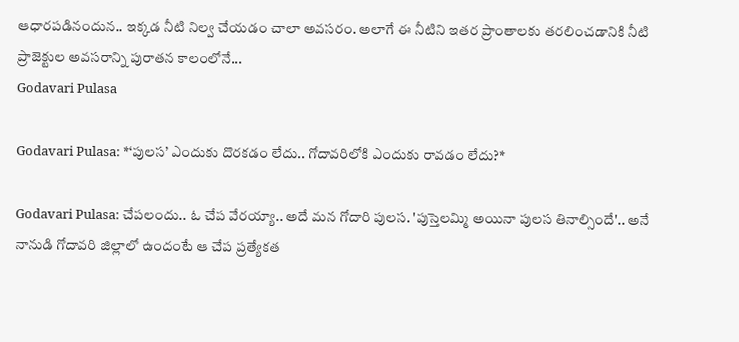ఆధారపడినందున.. ఇక్కడ నీటి నిల్వ చేయడం చాలా అవసరం. అలాగే ఈ నీటిని ఇతర ప్రాంతాలకు తరలించడానికి నీటి ప్రాజెక్టుల అవసరాన్ని పురాతన కాలంలోనే...
Godavari Pulasa

Godavari Pulasa: *‘పులస’ ఎందుకు దొరకడం లేదు.. గోదావరిలోకి ఎందుకు రావడం లేదు?*

Godavari Pulasa: చేపలందు.. ఓ చేప వేరయ్యా.. అదే మన గోదారి పులస. 'పుస్తెలమ్మి అయినా పులస తినాల్సిందే'.. అనే నానుడి గోదావరి జిల్లాలో ఉందంటే ఆ చేప ప్రత్యేకత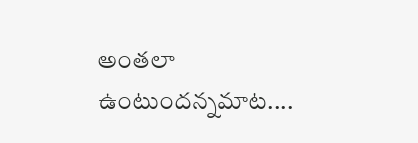అంతలా ఉంటుందన్నమాట....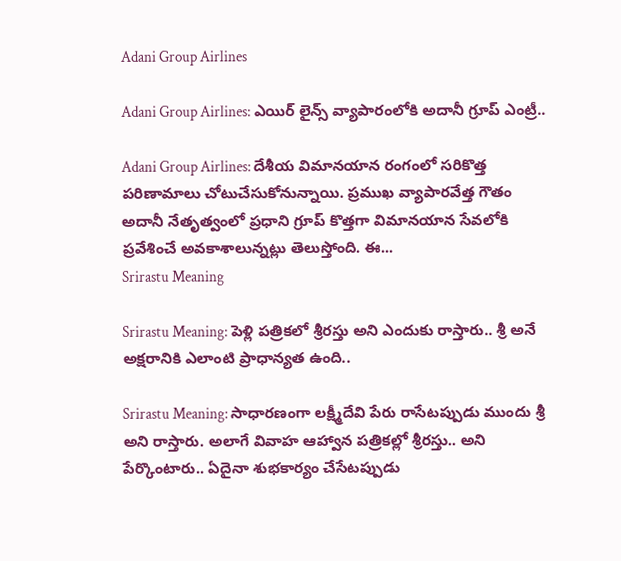Adani Group Airlines

Adani Group Airlines: ఎయిర్ లైన్స్ వ్యాపారంలోకి అదానీ గ్రూప్ ఎంట్రీ..

Adani Group Airlines: దేశీయ విమానయాన రంగంలో సరికొత్త పరిణామాలు చోటుచేసుకోనున్నాయి. ప్రముఖ వ్యాపారవేత్త గౌతం అదానీ నేతృత్వంలో ప్రధాని గ్రూప్ కొత్తగా విమానయాన సేవలోకి ప్రవేశించే అవకాశాలున్నట్లు తెలుస్తోంది. ఈ...
Srirastu Meaning

Srirastu Meaning: పెళ్లి పత్రికలో శ్రీరస్తు అని ఎందుకు రాస్తారు.. శ్రీ అనే అక్షరానికి ఎలాంటి ప్రాధాన్యత ఉంది..

Srirastu Meaning: సాధారణంగా లక్ష్మీదేవి పేరు రాసేటప్పుడు ముందు శ్రీ అని రాస్తారు. అలాగే వివాహ ఆహ్వాన పత్రికల్లో శ్రీరస్తు.. అని పేర్కొంటారు.. ఏదైనా శుభకార్యం చేసేటప్పుడు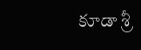కూడా శ్రీ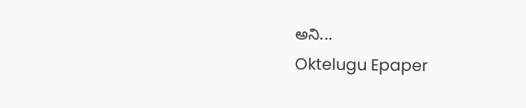అని...
Oktelugu Epaper